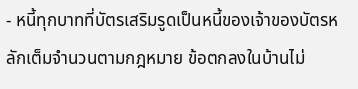- หนี้ทุกบาทที่บัตรเสริมรูดเป็นหนี้ของเจ้าของบัตรหลักเต็มจำนวนตามกฎหมาย ข้อตกลงในบ้านไม่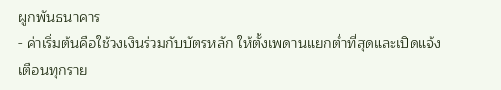ผูกพันธนาคาร
- ค่าเริ่มต้นคือใช้วงเงินร่วมกับบัตรหลัก ให้ตั้งเพดานแยกต่ำที่สุดและเปิดแจ้งเตือนทุกราย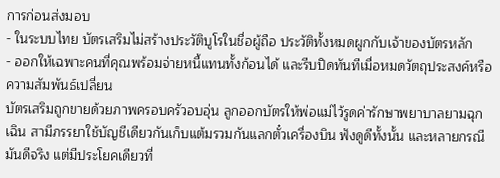การก่อนส่งมอบ
- ในระบบไทย บัตรเสริมไม่สร้างประวัติบูโรในชื่อผู้ถือ ประวัติทั้งหมดผูกกับเจ้าของบัตรหลัก
- ออกให้เฉพาะคนที่คุณพร้อมจ่ายหนี้แทนทั้งก้อนได้ และรีบปิดทันทีเมื่อหมดวัตถุประสงค์หรือความสัมพันธ์เปลี่ยน
บัตรเสริมถูกขายด้วยภาพครอบครัวอบอุ่น ลูกออกบัตรให้พ่อแม่ไว้รูดค่ารักษาพยาบาลยามฉุกเฉิน สามีภรรยาใช้บัญชีเดียวกันเก็บแต้มรวมกันแลกตั๋วเครื่องบิน ฟังดูดีทั้งนั้น และหลายกรณีมันดีจริง แต่มีประโยคเดียวที่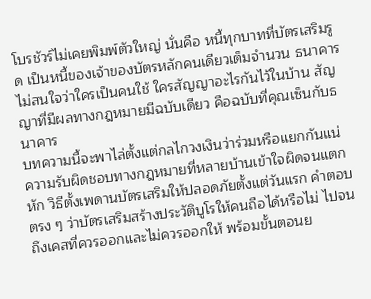โบรชัวร์ไม่เคยพิมพ์ตัวใหญ่ นั่นคือ หนี้ทุกบาทที่บัตรเสริมรูด เป็นหนี้ของเจ้าของบัตรหลักคนเดียวเต็มจำนวน ธนาคารไม่สนใจว่าใครเป็นคนใช้ ใครสัญญาอะไรกันไว้ในบ้าน สัญญาที่มีผลทางกฎหมายมีฉบับเดียว คือฉบับที่คุณเซ็นกับธนาคาร
บทความนี้จะพาไล่ตั้งแต่กลไกวงเงินว่าร่วมหรือแยกกันแน่ ความรับผิดชอบทางกฎหมายที่หลายบ้านเข้าใจผิดจนแตกหัก วิธีตั้งเพดานบัตรเสริมให้ปลอดภัยตั้งแต่วันแรก คำตอบตรง ๆ ว่าบัตรเสริมสร้างประวัติบูโรให้คนถือได้หรือไม่ ไปจนถึงเคสที่ควรออกและไม่ควรออกให้ พร้อมขั้นตอนย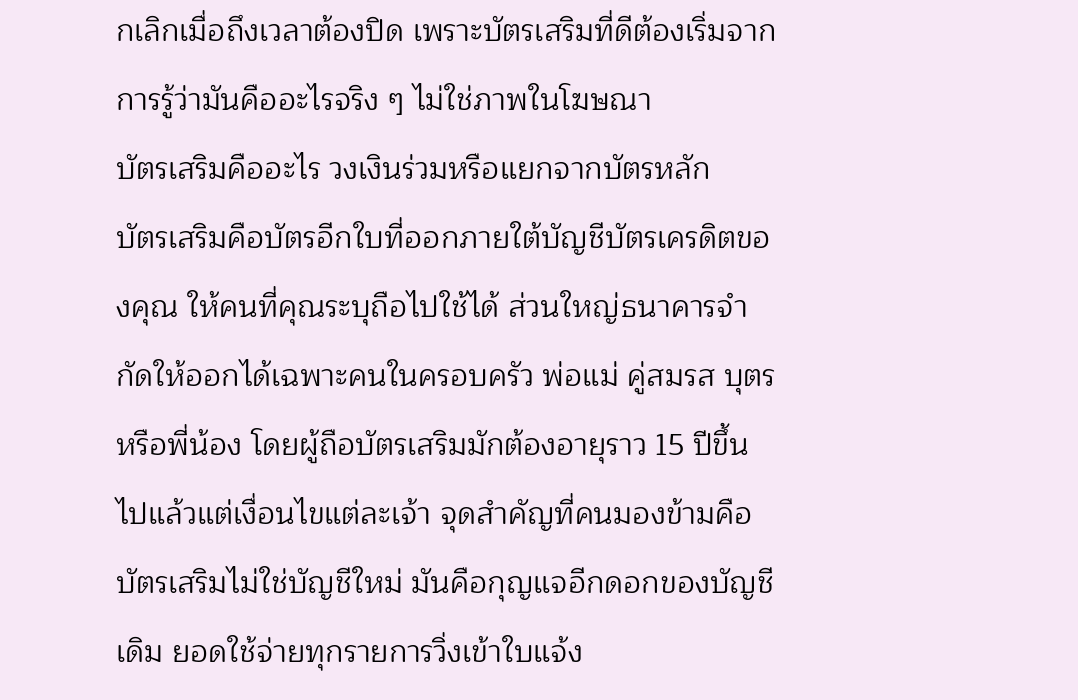กเลิกเมื่อถึงเวลาต้องปิด เพราะบัตรเสริมที่ดีต้องเริ่มจากการรู้ว่ามันคืออะไรจริง ๆ ไม่ใช่ภาพในโฆษณา
บัตรเสริมคืออะไร วงเงินร่วมหรือแยกจากบัตรหลัก
บัตรเสริมคือบัตรอีกใบที่ออกภายใต้บัญชีบัตรเครดิตของคุณ ให้คนที่คุณระบุถือไปใช้ได้ ส่วนใหญ่ธนาคารจำกัดให้ออกได้เฉพาะคนในครอบครัว พ่อแม่ คู่สมรส บุตร หรือพี่น้อง โดยผู้ถือบัตรเสริมมักต้องอายุราว 15 ปีขึ้นไปแล้วแต่เงื่อนไขแต่ละเจ้า จุดสำคัญที่คนมองข้ามคือบัตรเสริมไม่ใช่บัญชีใหม่ มันคือกุญแจอีกดอกของบัญชีเดิม ยอดใช้จ่ายทุกรายการวิ่งเข้าใบแจ้ง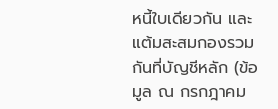หนี้ใบเดียวกัน และแต้มสะสมกองรวมกันที่บัญชีหลัก (ข้อมูล ณ กรกฎาคม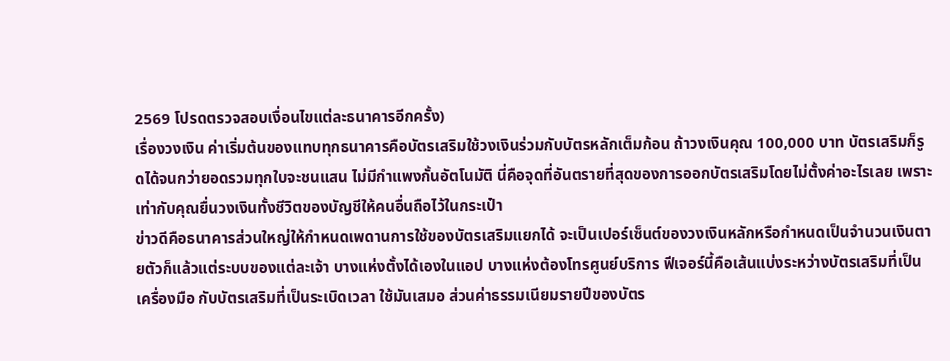2569 โปรดตรวจสอบเงื่อนไขแต่ละธนาคารอีกครั้ง)
เรื่องวงเงิน ค่าเริ่มต้นของแทบทุกธนาคารคือบัตรเสริมใช้วงเงินร่วมกับบัตรหลักเต็มก้อน ถ้าวงเงินคุณ 100,000 บาท บัตรเสริมก็รูดได้จนกว่ายอดรวมทุกใบจะชนแสน ไม่มีกำแพงกั้นอัตโนมัติ นี่คือจุดที่อันตรายที่สุดของการออกบัตรเสริมโดยไม่ตั้งค่าอะไรเลย เพราะเท่ากับคุณยื่นวงเงินทั้งชีวิตของบัญชีให้คนอื่นถือไว้ในกระเป๋า
ข่าวดีคือธนาคารส่วนใหญ่ให้กำหนดเพดานการใช้ของบัตรเสริมแยกได้ จะเป็นเปอร์เซ็นต์ของวงเงินหลักหรือกำหนดเป็นจำนวนเงินตายตัวก็แล้วแต่ระบบของแต่ละเจ้า บางแห่งตั้งได้เองในแอป บางแห่งต้องโทรศูนย์บริการ ฟีเจอร์นี้คือเส้นแบ่งระหว่างบัตรเสริมที่เป็นเครื่องมือ กับบัตรเสริมที่เป็นระเบิดเวลา ใช้มันเสมอ ส่วนค่าธรรมเนียมรายปีของบัตร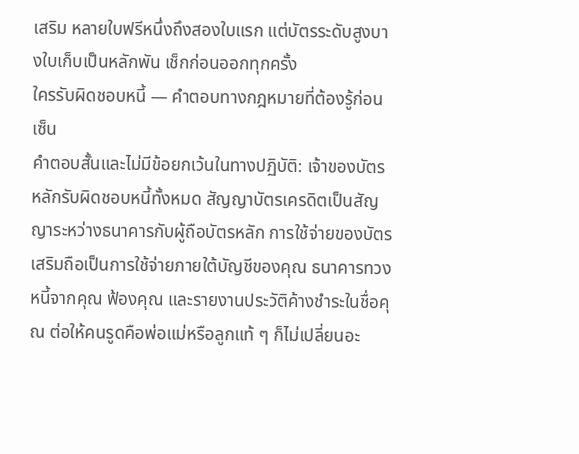เสริม หลายใบฟรีหนึ่งถึงสองใบแรก แต่บัตรระดับสูงบางใบเก็บเป็นหลักพัน เช็กก่อนออกทุกครั้ง
ใครรับผิดชอบหนี้ — คำตอบทางกฎหมายที่ต้องรู้ก่อนเซ็น
คำตอบสั้นและไม่มีข้อยกเว้นในทางปฏิบัติ: เจ้าของบัตรหลักรับผิดชอบหนี้ทั้งหมด สัญญาบัตรเครดิตเป็นสัญญาระหว่างธนาคารกับผู้ถือบัตรหลัก การใช้จ่ายของบัตรเสริมถือเป็นการใช้จ่ายภายใต้บัญชีของคุณ ธนาคารทวงหนี้จากคุณ ฟ้องคุณ และรายงานประวัติค้างชำระในชื่อคุณ ต่อให้คนรูดคือพ่อแม่หรือลูกแท้ ๆ ก็ไม่เปลี่ยนอะ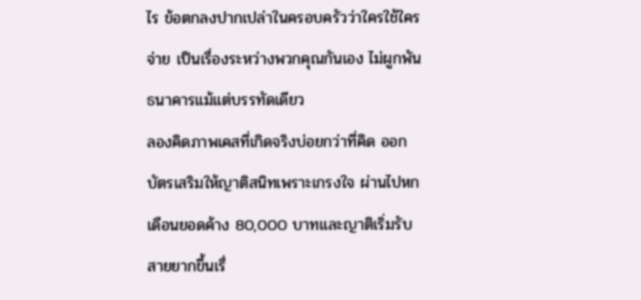ไร ข้อตกลงปากเปล่าในครอบครัวว่าใครใช้ใครจ่าย เป็นเรื่องระหว่างพวกคุณกันเอง ไม่ผูกพันธนาคารแม้แต่บรรทัดเดียว
ลองคิดภาพเคสที่เกิดจริงบ่อยกว่าที่คิด ออกบัตรเสริมให้ญาติสนิทเพราะเกรงใจ ผ่านไปหกเดือนยอดค้าง 80,000 บาทและญาติเริ่มรับสายยากขึ้นเรื่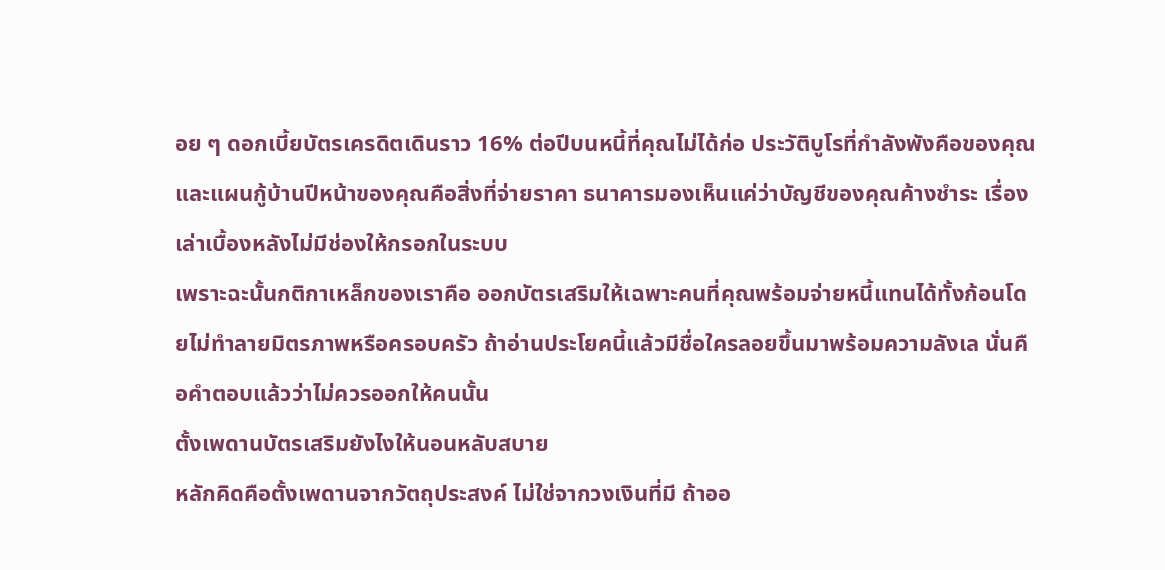อย ๆ ดอกเบี้ยบัตรเครดิตเดินราว 16% ต่อปีบนหนี้ที่คุณไม่ได้ก่อ ประวัติบูโรที่กำลังพังคือของคุณ และแผนกู้บ้านปีหน้าของคุณคือสิ่งที่จ่ายราคา ธนาคารมองเห็นแค่ว่าบัญชีของคุณค้างชำระ เรื่องเล่าเบื้องหลังไม่มีช่องให้กรอกในระบบ
เพราะฉะนั้นกติกาเหล็กของเราคือ ออกบัตรเสริมให้เฉพาะคนที่คุณพร้อมจ่ายหนี้แทนได้ทั้งก้อนโดยไม่ทำลายมิตรภาพหรือครอบครัว ถ้าอ่านประโยคนี้แล้วมีชื่อใครลอยขึ้นมาพร้อมความลังเล นั่นคือคำตอบแล้วว่าไม่ควรออกให้คนนั้น
ตั้งเพดานบัตรเสริมยังไงให้นอนหลับสบาย
หลักคิดคือตั้งเพดานจากวัตถุประสงค์ ไม่ใช่จากวงเงินที่มี ถ้าออ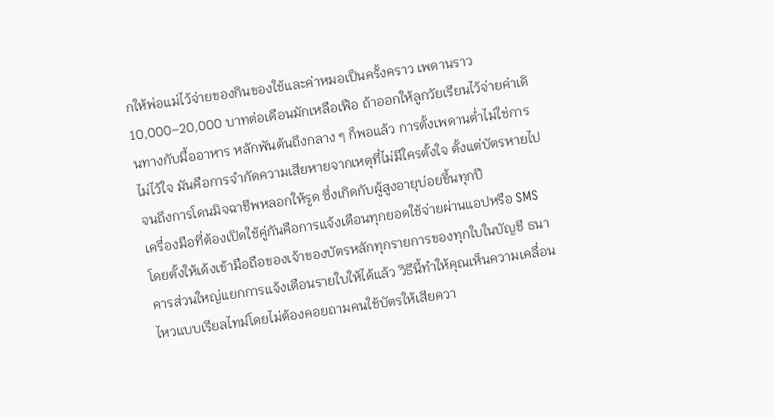กให้พ่อแม่ไว้จ่ายของกินของใช้และค่าหมอเป็นครั้งคราว เพดานราว 10,000–20,000 บาทต่อเดือนมักเหลือเฟือ ถ้าออกให้ลูกวัยเรียนไว้จ่ายค่าเดินทางกับมื้ออาหาร หลักพันต้นถึงกลาง ๆ ก็พอแล้ว การตั้งเพดานต่ำไม่ใช่การไม่ไว้ใจ มันคือการจำกัดความเสียหายจากเหตุที่ไม่มีใครตั้งใจ ตั้งแต่บัตรหายไปจนถึงการโดนมิจฉาชีพหลอกให้รูด ซึ่งเกิดกับผู้สูงอายุบ่อยขึ้นทุกปี
เครื่องมือที่ต้องเปิดใช้คู่กันคือการแจ้งเตือนทุกยอดใช้จ่ายผ่านแอปหรือ SMS โดยตั้งให้เด้งเข้ามือถือของเจ้าของบัตรหลักทุกรายการของทุกใบในบัญชี ธนาคารส่วนใหญ่แยกการแจ้งเตือนรายใบให้ได้แล้ว วิธีนี้ทำให้คุณเห็นความเคลื่อนไหวแบบเรียลไทม์โดยไม่ต้องคอยถามคนใช้บัตรให้เสียควา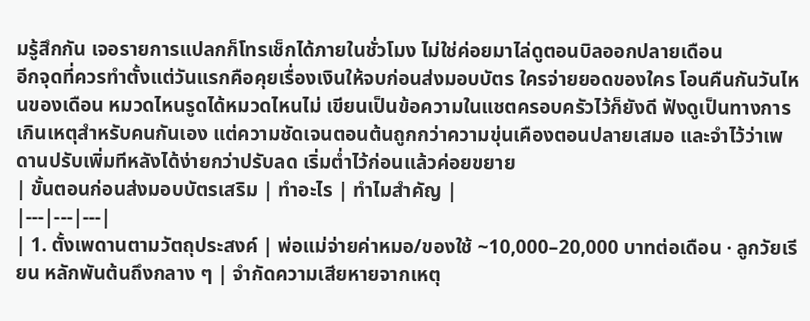มรู้สึกกัน เจอรายการแปลกก็โทรเช็กได้ภายในชั่วโมง ไม่ใช่ค่อยมาไล่ดูตอนบิลออกปลายเดือน
อีกจุดที่ควรทำตั้งแต่วันแรกคือคุยเรื่องเงินให้จบก่อนส่งมอบบัตร ใครจ่ายยอดของใคร โอนคืนกันวันไหนของเดือน หมวดไหนรูดได้หมวดไหนไม่ เขียนเป็นข้อความในแชตครอบครัวไว้ก็ยังดี ฟังดูเป็นทางการเกินเหตุสำหรับคนกันเอง แต่ความชัดเจนตอนต้นถูกกว่าความขุ่นเคืองตอนปลายเสมอ และจำไว้ว่าเพดานปรับเพิ่มทีหลังได้ง่ายกว่าปรับลด เริ่มต่ำไว้ก่อนแล้วค่อยขยาย
| ขั้นตอนก่อนส่งมอบบัตรเสริม | ทำอะไร | ทำไมสำคัญ |
|---|---|---|
| 1. ตั้งเพดานตามวัตถุประสงค์ | พ่อแม่จ่ายค่าหมอ/ของใช้ ~10,000–20,000 บาทต่อเดือน · ลูกวัยเรียน หลักพันต้นถึงกลาง ๆ | จำกัดความเสียหายจากเหตุ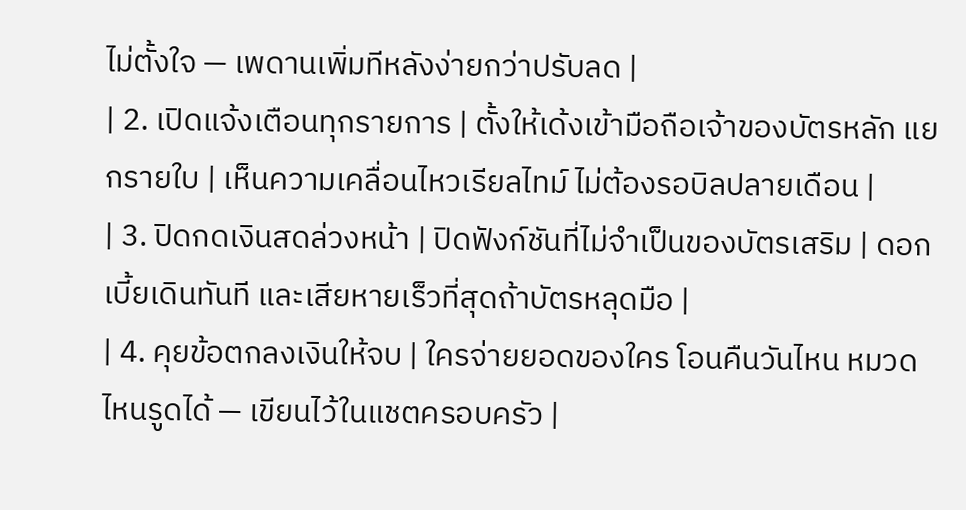ไม่ตั้งใจ — เพดานเพิ่มทีหลังง่ายกว่าปรับลด |
| 2. เปิดแจ้งเตือนทุกรายการ | ตั้งให้เด้งเข้ามือถือเจ้าของบัตรหลัก แยกรายใบ | เห็นความเคลื่อนไหวเรียลไทม์ ไม่ต้องรอบิลปลายเดือน |
| 3. ปิดกดเงินสดล่วงหน้า | ปิดฟังก์ชันที่ไม่จำเป็นของบัตรเสริม | ดอกเบี้ยเดินทันที และเสียหายเร็วที่สุดถ้าบัตรหลุดมือ |
| 4. คุยข้อตกลงเงินให้จบ | ใครจ่ายยอดของใคร โอนคืนวันไหน หมวดไหนรูดได้ — เขียนไว้ในแชตครอบครัว |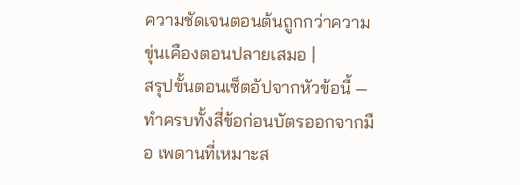ความชัดเจนตอนต้นถูกกว่าความขุ่นเคืองตอนปลายเสมอ |
สรุปขั้นตอนเซ็ตอัปจากหัวข้อนี้ — ทำครบทั้งสี่ข้อก่อนบัตรออกจากมือ เพดานที่เหมาะส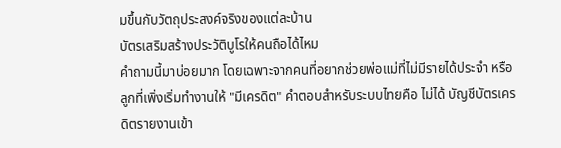มขึ้นกับวัตถุประสงค์จริงของแต่ละบ้าน
บัตรเสริมสร้างประวัติบูโรให้คนถือได้ไหม
คำถามนี้มาบ่อยมาก โดยเฉพาะจากคนที่อยากช่วยพ่อแม่ที่ไม่มีรายได้ประจำ หรือลูกที่เพิ่งเริ่มทำงานให้ "มีเครดิต" คำตอบสำหรับระบบไทยคือ ไม่ได้ บัญชีบัตรเครดิตรายงานเข้า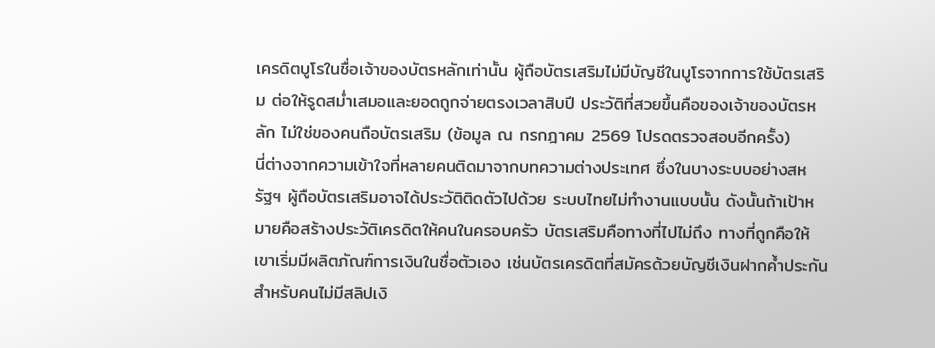เครดิตบูโรในชื่อเจ้าของบัตรหลักเท่านั้น ผู้ถือบัตรเสริมไม่มีบัญชีในบูโรจากการใช้บัตรเสริม ต่อให้รูดสม่ำเสมอและยอดถูกจ่ายตรงเวลาสิบปี ประวัติที่สวยขึ้นคือของเจ้าของบัตรหลัก ไม่ใช่ของคนถือบัตรเสริม (ข้อมูล ณ กรกฎาคม 2569 โปรดตรวจสอบอีกครั้ง)
นี่ต่างจากความเข้าใจที่หลายคนติดมาจากบทความต่างประเทศ ซึ่งในบางระบบอย่างสหรัฐฯ ผู้ถือบัตรเสริมอาจได้ประวัติติดตัวไปด้วย ระบบไทยไม่ทำงานแบบนั้น ดังนั้นถ้าเป้าหมายคือสร้างประวัติเครดิตให้คนในครอบครัว บัตรเสริมคือทางที่ไปไม่ถึง ทางที่ถูกคือให้เขาเริ่มมีผลิตภัณฑ์การเงินในชื่อตัวเอง เช่นบัตรเครดิตที่สมัครด้วยบัญชีเงินฝากค้ำประกันสำหรับคนไม่มีสลิปเงิ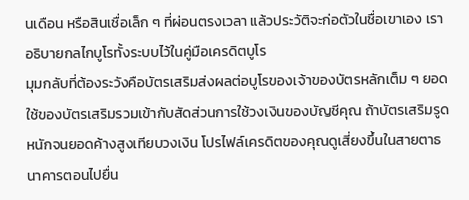นเดือน หรือสินเชื่อเล็ก ๆ ที่ผ่อนตรงเวลา แล้วประวัติจะก่อตัวในชื่อเขาเอง เราอธิบายกลไกบูโรทั้งระบบไว้ในคู่มือเครดิตบูโร
มุมกลับที่ต้องระวังคือบัตรเสริมส่งผลต่อบูโรของเจ้าของบัตรหลักเต็ม ๆ ยอดใช้ของบัตรเสริมรวมเข้ากับสัดส่วนการใช้วงเงินของบัญชีคุณ ถ้าบัตรเสริมรูดหนักจนยอดค้างสูงเทียบวงเงิน โปรไฟล์เครดิตของคุณดูเสี่ยงขึ้นในสายตาธนาคารตอนไปยื่น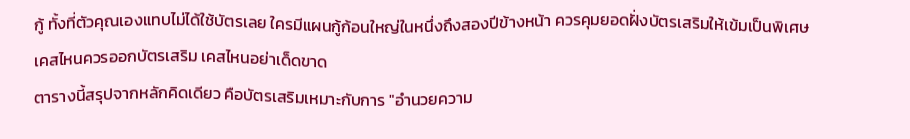กู้ ทั้งที่ตัวคุณเองแทบไม่ได้ใช้บัตรเลย ใครมีแผนกู้ก้อนใหญ่ในหนึ่งถึงสองปีข้างหน้า ควรคุมยอดฝั่งบัตรเสริมให้เข้มเป็นพิเศษ
เคสไหนควรออกบัตรเสริม เคสไหนอย่าเด็ดขาด
ตารางนี้สรุปจากหลักคิดเดียว คือบัตรเสริมเหมาะกับการ "อำนวยความ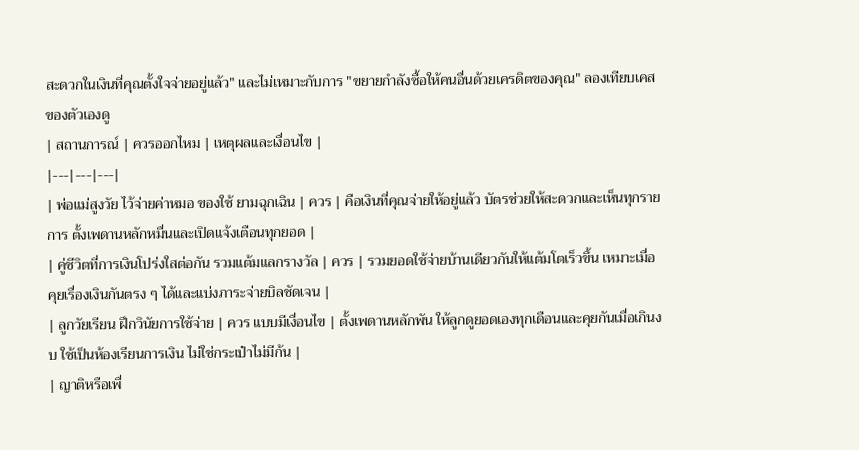สะดวกในเงินที่คุณตั้งใจจ่ายอยู่แล้ว" และไม่เหมาะกับการ "ขยายกำลังซื้อให้คนอื่นด้วยเครดิตของคุณ" ลองเทียบเคสของตัวเองดู
| สถานการณ์ | ควรออกไหม | เหตุผลและเงื่อนไข |
|---|---|---|
| พ่อแม่สูงวัย ไว้จ่ายค่าหมอ ของใช้ ยามฉุกเฉิน | ควร | คือเงินที่คุณจ่ายให้อยู่แล้ว บัตรช่วยให้สะดวกและเห็นทุกรายการ ตั้งเพดานหลักหมื่นและเปิดแจ้งเตือนทุกยอด |
| คู่ชีวิตที่การเงินโปร่งใสต่อกัน รวมแต้มแลกรางวัล | ควร | รวมยอดใช้จ่ายบ้านเดียวกันให้แต้มโตเร็วขึ้น เหมาะเมื่อคุยเรื่องเงินกันตรง ๆ ได้และแบ่งภาระจ่ายบิลชัดเจน |
| ลูกวัยเรียน ฝึกวินัยการใช้จ่าย | ควร แบบมีเงื่อนไข | ตั้งเพดานหลักพัน ให้ลูกดูยอดเองทุกเดือนและคุยกันเมื่อเกินงบ ใช้เป็นห้องเรียนการเงิน ไม่ใช่กระเป๋าไม่มีก้น |
| ญาติหรือเพื่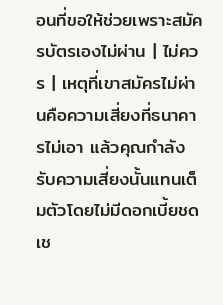อนที่ขอให้ช่วยเพราะสมัครบัตรเองไม่ผ่าน | ไม่ควร | เหตุที่เขาสมัครไม่ผ่านคือความเสี่ยงที่ธนาคารไม่เอา แล้วคุณกำลังรับความเสี่ยงนั้นแทนเต็มตัวโดยไม่มีดอกเบี้ยชดเช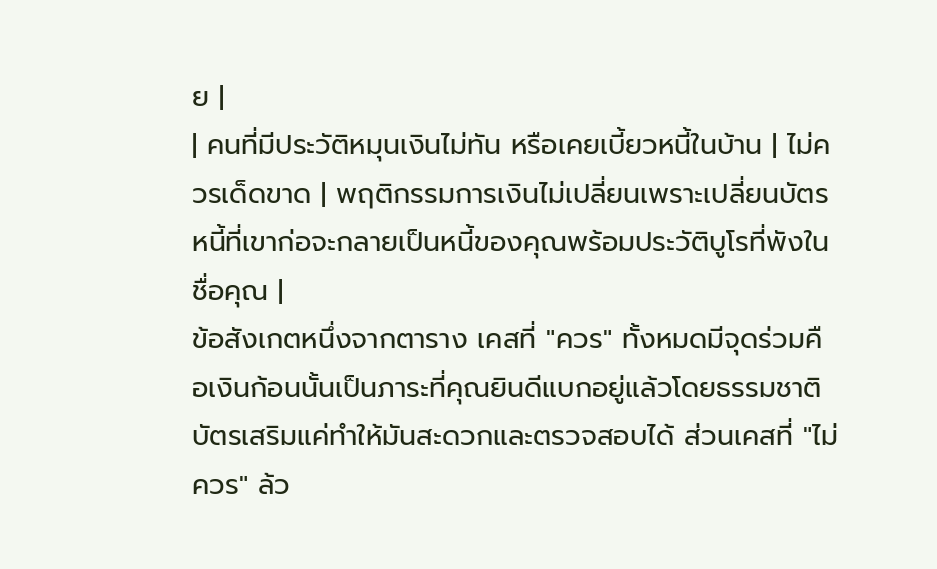ย |
| คนที่มีประวัติหมุนเงินไม่ทัน หรือเคยเบี้ยวหนี้ในบ้าน | ไม่ควรเด็ดขาด | พฤติกรรมการเงินไม่เปลี่ยนเพราะเปลี่ยนบัตร หนี้ที่เขาก่อจะกลายเป็นหนี้ของคุณพร้อมประวัติบูโรที่พังในชื่อคุณ |
ข้อสังเกตหนึ่งจากตาราง เคสที่ "ควร" ทั้งหมดมีจุดร่วมคือเงินก้อนนั้นเป็นภาระที่คุณยินดีแบกอยู่แล้วโดยธรรมชาติ บัตรเสริมแค่ทำให้มันสะดวกและตรวจสอบได้ ส่วนเคสที่ "ไม่ควร" ล้ว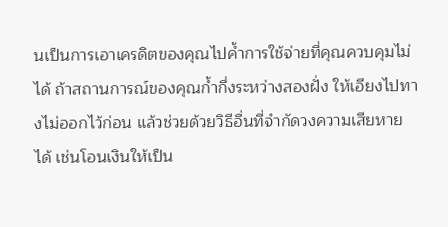นเป็นการเอาเครดิตของคุณไปค้ำการใช้จ่ายที่คุณควบคุมไม่ได้ ถ้าสถานการณ์ของคุณก้ำกึ่งระหว่างสองฝั่ง ให้เอียงไปทางไม่ออกไว้ก่อน แล้วช่วยด้วยวิธีอื่นที่จำกัดวงความเสียหายได้ เช่นโอนเงินให้เป็น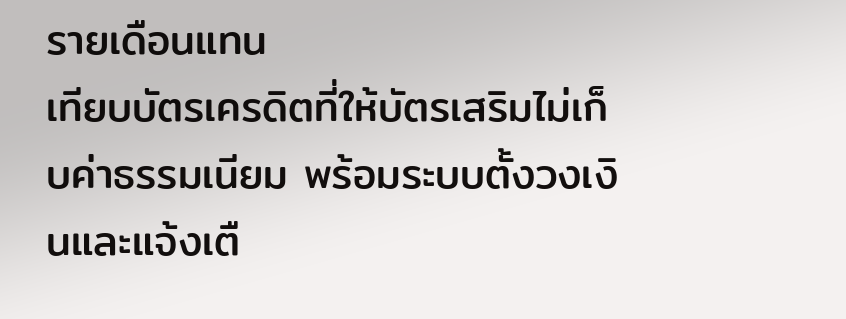รายเดือนแทน
เทียบบัตรเครดิตที่ให้บัตรเสริมไม่เก็บค่าธรรมเนียม พร้อมระบบตั้งวงเงินและแจ้งเตื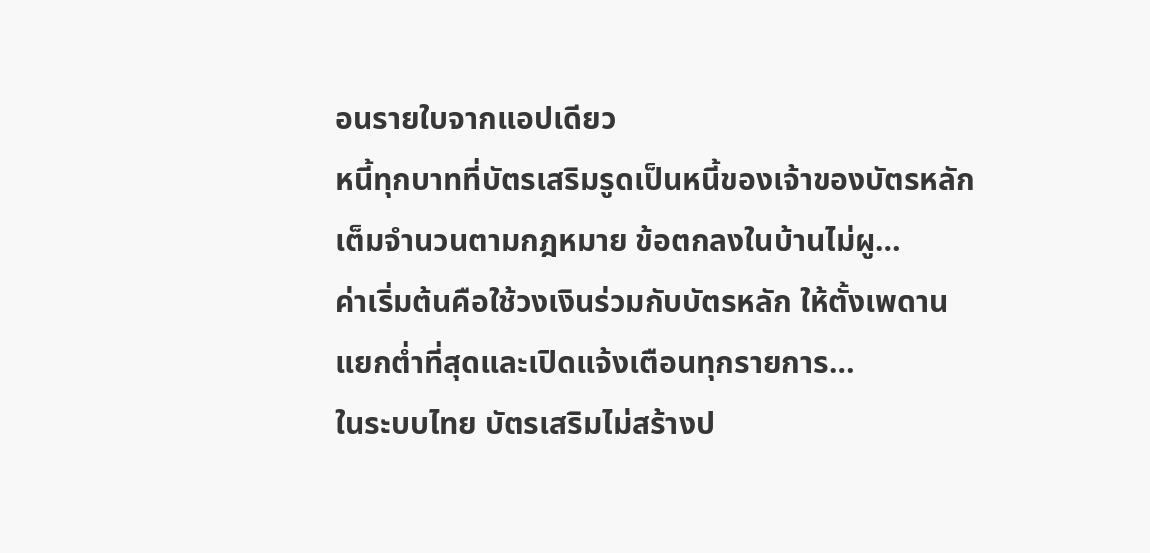อนรายใบจากแอปเดียว
หนี้ทุกบาทที่บัตรเสริมรูดเป็นหนี้ของเจ้าของบัตรหลักเต็มจำนวนตามกฎหมาย ข้อตกลงในบ้านไม่ผู…
ค่าเริ่มต้นคือใช้วงเงินร่วมกับบัตรหลัก ให้ตั้งเพดานแยกต่ำที่สุดและเปิดแจ้งเตือนทุกรายการ…
ในระบบไทย บัตรเสริมไม่สร้างป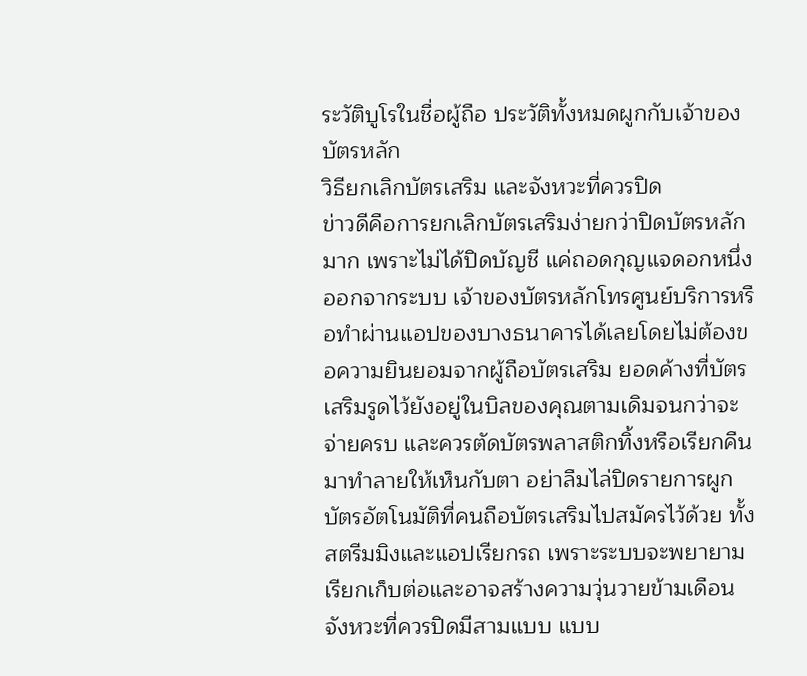ระวัติบูโรในชื่อผู้ถือ ประวัติทั้งหมดผูกกับเจ้าของบัตรหลัก
วิธียกเลิกบัตรเสริม และจังหวะที่ควรปิด
ข่าวดีคือการยกเลิกบัตรเสริมง่ายกว่าปิดบัตรหลักมาก เพราะไม่ได้ปิดบัญชี แค่ถอดกุญแจดอกหนึ่งออกจากระบบ เจ้าของบัตรหลักโทรศูนย์บริการหรือทำผ่านแอปของบางธนาคารได้เลยโดยไม่ต้องขอความยินยอมจากผู้ถือบัตรเสริม ยอดค้างที่บัตรเสริมรูดไว้ยังอยู่ในบิลของคุณตามเดิมจนกว่าจะจ่ายครบ และควรตัดบัตรพลาสติกทิ้งหรือเรียกคืนมาทำลายให้เห็นกับตา อย่าลืมไล่ปิดรายการผูกบัตรอัตโนมัติที่คนถือบัตรเสริมไปสมัครไว้ด้วย ทั้งสตรีมมิงและแอปเรียกรถ เพราะระบบจะพยายามเรียกเก็บต่อและอาจสร้างความวุ่นวายข้ามเดือน
จังหวะที่ควรปิดมีสามแบบ แบบ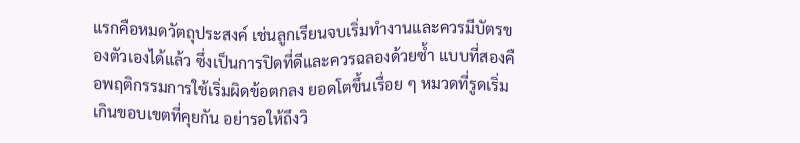แรกคือหมดวัตถุประสงค์ เช่นลูกเรียนจบเริ่มทำงานและควรมีบัตรของตัวเองได้แล้ว ซึ่งเป็นการปิดที่ดีและควรฉลองด้วยซ้ำ แบบที่สองคือพฤติกรรมการใช้เริ่มผิดข้อตกลง ยอดโตขึ้นเรื่อย ๆ หมวดที่รูดเริ่มเกินขอบเขตที่คุยกัน อย่ารอให้ถึงวิ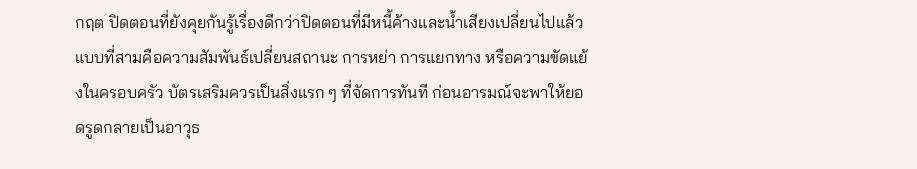กฤต ปิดตอนที่ยังคุยกันรู้เรื่องดีกว่าปิดตอนที่มีหนี้ค้างและน้ำเสียงเปลี่ยนไปแล้ว แบบที่สามคือความสัมพันธ์เปลี่ยนสถานะ การหย่า การแยกทาง หรือความขัดแย้งในครอบครัว บัตรเสริมควรเป็นสิ่งแรก ๆ ที่จัดการทันที ก่อนอารมณ์จะพาให้ยอดรูดกลายเป็นอาวุธ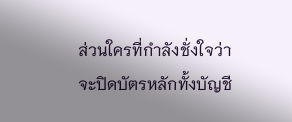ส่วนใครที่กำลังชั่งใจว่าจะปิดบัตรหลักทั้งบัญชี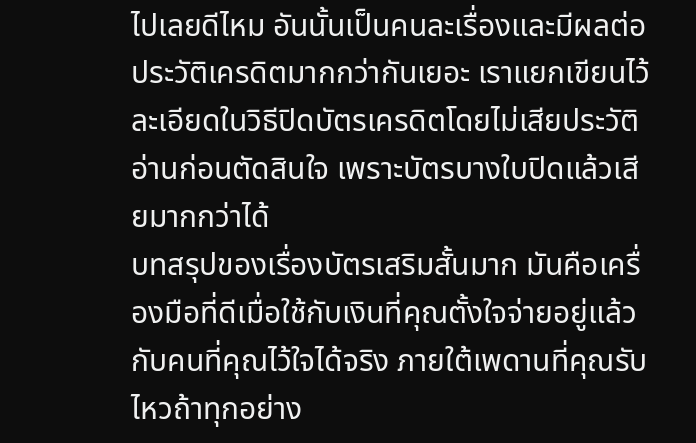ไปเลยดีไหม อันนั้นเป็นคนละเรื่องและมีผลต่อประวัติเครดิตมากกว่ากันเยอะ เราแยกเขียนไว้ละเอียดในวิธีปิดบัตรเครดิตโดยไม่เสียประวัติ อ่านก่อนตัดสินใจ เพราะบัตรบางใบปิดแล้วเสียมากกว่าได้
บทสรุปของเรื่องบัตรเสริมสั้นมาก มันคือเครื่องมือที่ดีเมื่อใช้กับเงินที่คุณตั้งใจจ่ายอยู่แล้ว กับคนที่คุณไว้ใจได้จริง ภายใต้เพดานที่คุณรับไหวถ้าทุกอย่าง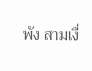พัง สามเงื่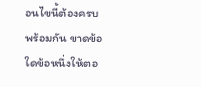อนไขนี้ต้องครบพร้อมกัน ขาดข้อใดข้อหนึ่งให้ตอ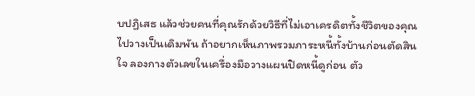บปฏิเสธ แล้วช่วยคนที่คุณรักด้วยวิธีที่ไม่เอาเครดิตทั้งชีวิตของคุณไปวางเป็นเดิมพัน ถ้าอยากเห็นภาพรวมภาระหนี้ทั้งบ้านก่อนตัดสินใจ ลองกางตัวเลขในเครื่องมือวางแผนปิดหนี้ดูก่อน ตัว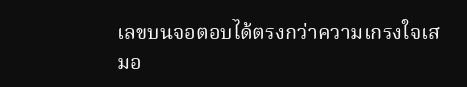เลขบนจอตอบได้ตรงกว่าความเกรงใจเสมอ